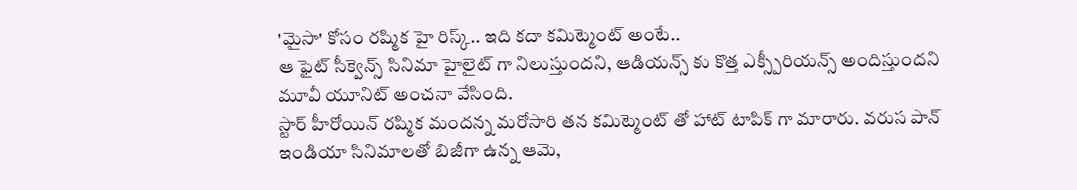'మైసా' కోసం రష్మిక హై రిస్క్.. ఇది కదా కమిట్మెంట్ అంటే..
ఆ ఫైట్ సీక్వెన్స్ సినిమా హైలైట్ గా నిలుస్తుందని, ఆడియన్స్ కు కొత్త ఎక్స్పీరియన్స్ అందిస్తుందని మూవీ యూనిట్ అంచనా వేసింది.
స్టార్ హీరోయిన్ రష్మిక మందన్న మరోసారి తన కమిట్మెంట్ తో హాట్ టాపిక్ గా మారారు. వరుస పాన్ ఇండియా సినిమాలతో బిజీగా ఉన్న ఆమె,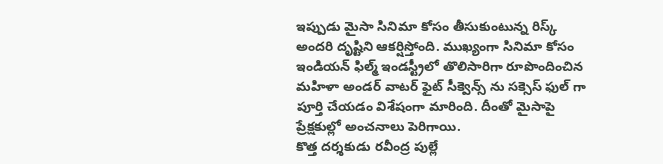ఇప్పుడు మైసా సినిమా కోసం తీసుకుంటున్న రిస్క్ అందరి దృష్టిని ఆకర్షిస్తోంది. ముఖ్యంగా సినిమా కోసం ఇండియన్ ఫిల్మ్ ఇండస్ట్రీలో తొలిసారిగా రూపొందించిన మహిళా అండర్ వాటర్ ఫైట్ సీక్వెన్స్ ను సక్సెస్ ఫుల్ గా పూర్తి చేయడం విశేషంగా మారింది. దీంతో మైసాపై ప్రేక్షకుల్లో అంచనాలు పెరిగాయి.
కొత్త దర్శకుడు రవీంద్ర పుల్లే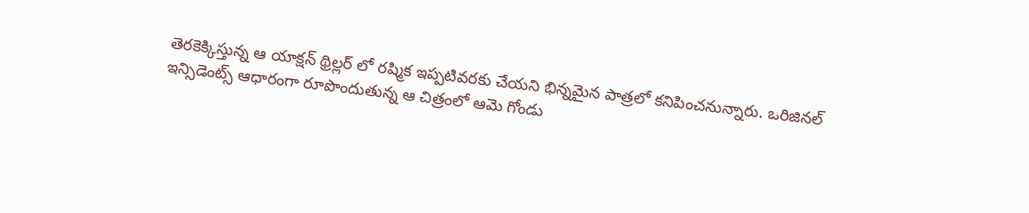తెరకెక్కిస్తున్న ఆ యాక్షన్ థ్రిల్లర్ లో రష్మిక ఇప్పటివరకు చేయని భిన్నమైన పాత్రలో కనిపించనున్నారు. ఒరిజినల్ ఇన్సిడెంట్స్ ఆధారంగా రూపొందుతున్న ఆ చిత్రంలో ఆమె గోండు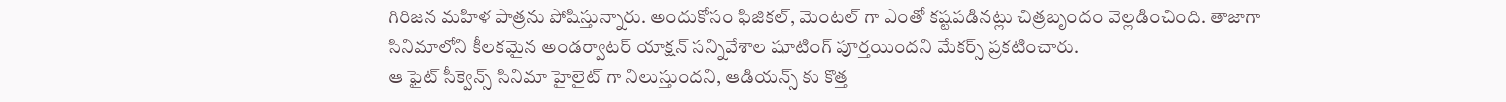గిరిజన మహిళ పాత్రను పోషిస్తున్నారు. అందుకోసం ఫిజికల్, మెంటల్ గా ఎంతో కష్టపడినట్లు చిత్రబృందం వెల్లడించింది. తాజాగా సినిమాలోని కీలకమైన అండర్వాటర్ యాక్షన్ సన్నివేశాల షూటింగ్ పూర్తయిందని మేకర్స్ ప్రకటించారు.
ఆ ఫైట్ సీక్వెన్స్ సినిమా హైలైట్ గా నిలుస్తుందని, ఆడియన్స్ కు కొత్త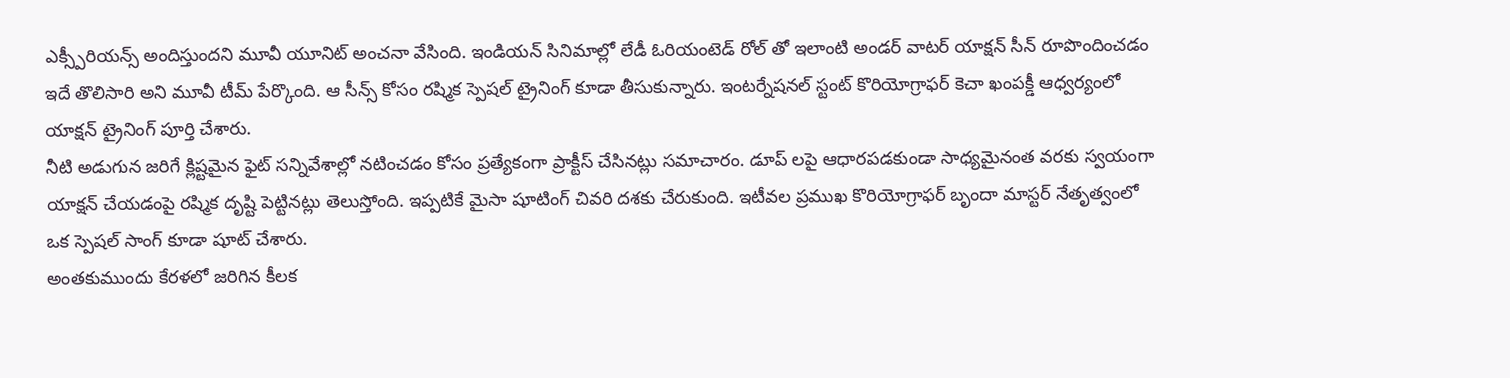ఎక్స్పీరియన్స్ అందిస్తుందని మూవీ యూనిట్ అంచనా వేసింది. ఇండియన్ సినిమాల్లో లేడీ ఓరియంటెడ్ రోల్ తో ఇలాంటి అండర్ వాటర్ యాక్షన్ సీన్ రూపొందించడం ఇదే తొలిసారి అని మూవీ టీమ్ పేర్కొంది. ఆ సీన్స్ కోసం రష్మిక స్పెషల్ ట్రైనింగ్ కూడా తీసుకున్నారు. ఇంటర్నేషనల్ స్టంట్ కొరియోగ్రాఫర్ కెచా ఖంపక్డీ ఆధ్వర్యంలో యాక్షన్ ట్రైనింగ్ పూర్తి చేశారు.
నీటి అడుగున జరిగే క్లిష్టమైన ఫైట్ సన్నివేశాల్లో నటించడం కోసం ప్రత్యేకంగా ప్రాక్టీస్ చేసినట్లు సమాచారం. డూప్ లపై ఆధారపడకుండా సాధ్యమైనంత వరకు స్వయంగా యాక్షన్ చేయడంపై రష్మిక దృష్టి పెట్టినట్లు తెలుస్తోంది. ఇప్పటికే మైసా షూటింగ్ చివరి దశకు చేరుకుంది. ఇటీవల ప్రముఖ కొరియోగ్రాఫర్ బృందా మాస్టర్ నేతృత్వంలో ఒక స్పెషల్ సాంగ్ కూడా షూట్ చేశారు.
అంతకుముందు కేరళలో జరిగిన కీలక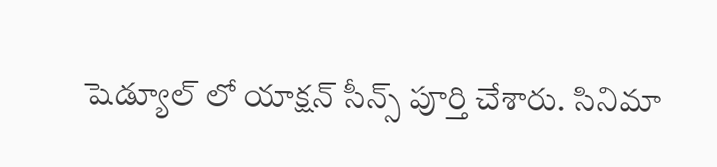షెడ్యూల్ లో యాక్షన్ సీన్స్ పూర్తి చేశారు. సినిమా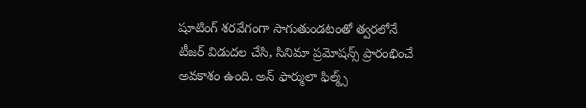షూటింగ్ శరవేగంగా సాగుతుండటంతో త్వరలోనే టీజర్ విడుదల చేసి, సినిమా ప్రమోషన్స్ ప్రారంభించే అవకాశం ఉంది. అన్ ఫార్ములా ఫిల్మ్స్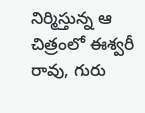నిర్మిస్తున్న ఆ చిత్రంలో ఈశ్వరీ రావు, గురు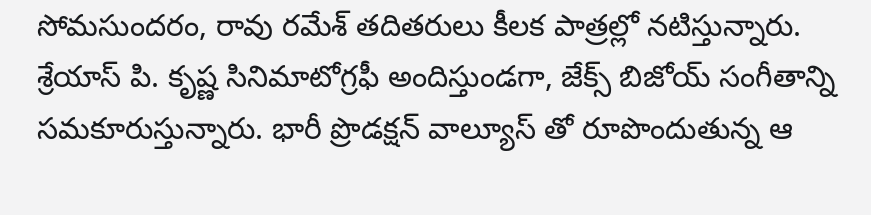సోమసుందరం, రావు రమేశ్ తదితరులు కీలక పాత్రల్లో నటిస్తున్నారు. శ్రేయాస్ పి. కృష్ణ సినిమాటోగ్రఫీ అందిస్తుండగా, జేక్స్ బిజోయ్ సంగీతాన్ని సమకూరుస్తున్నారు. భారీ ప్రొడక్షన్ వాల్యూస్ తో రూపొందుతున్న ఆ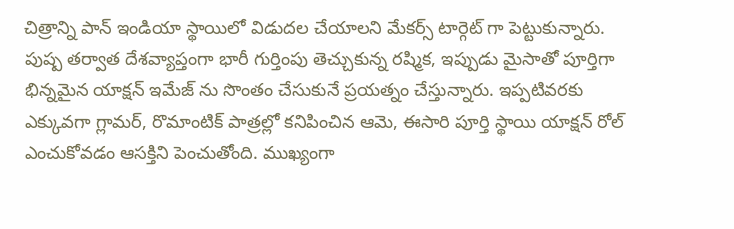చిత్రాన్ని పాన్ ఇండియా స్థాయిలో విడుదల చేయాలని మేకర్స్ టార్గెట్ గా పెట్టుకున్నారు.
పుష్ప తర్వాత దేశవ్యాప్తంగా భారీ గుర్తింపు తెచ్చుకున్న రష్మిక, ఇప్పుడు మైసాతో పూర్తిగా భిన్నమైన యాక్షన్ ఇమేజ్ ను సొంతం చేసుకునే ప్రయత్నం చేస్తున్నారు. ఇప్పటివరకు ఎక్కువగా గ్లామర్, రొమాంటిక్ పాత్రల్లో కనిపించిన ఆమె, ఈసారి పూర్తి స్థాయి యాక్షన్ రోల్ ఎంచుకోవడం ఆసక్తిని పెంచుతోంది. ముఖ్యంగా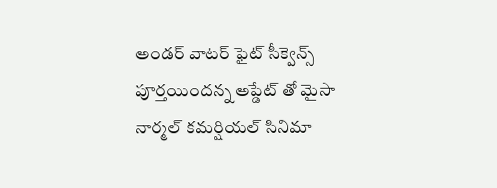అండర్ వాటర్ ఫైట్ సీక్వెన్స్ పూర్తయిందన్న అప్డేట్ తో మైసా నార్మల్ కమర్షియల్ సినిమా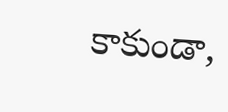కాకుండా,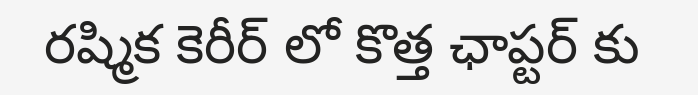రష్మిక కెరీర్ లో కొత్త ఛాప్టర్ కు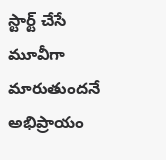స్టార్ట్ చేసే మూవీగా మారుతుందనే అభిప్రాయం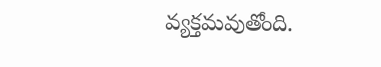వ్యక్తమవుతోంది.